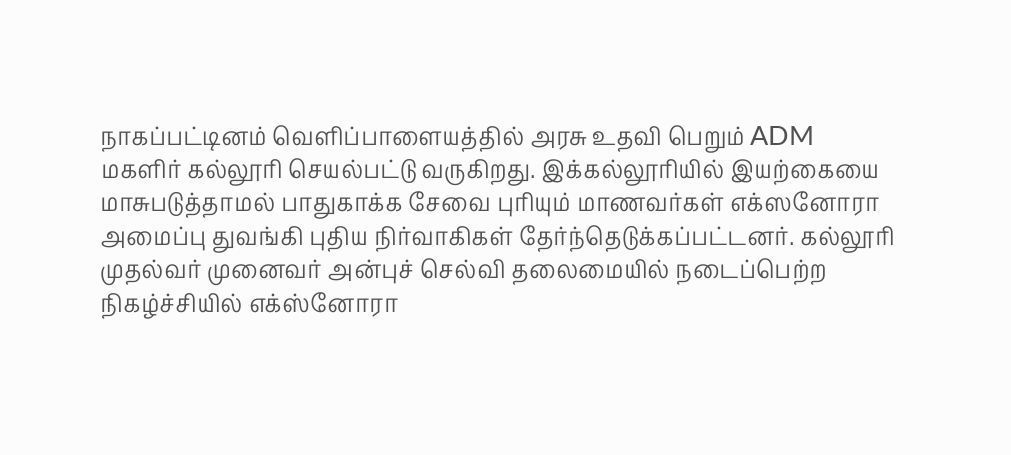நாகப்பட்டினம் வெளிப்பாளையத்தில் அரசு உதவி பெறும் ADM மகளிர் கல்லூரி செயல்பட்டு வருகிறது. இக்கல்லூரியில் இயற்கையை மாசுபடுத்தாமல் பாதுகாக்க சேவை புரியும் மாணவர்கள் எக்ஸனோரா அமைப்பு துவங்கி புதிய நிர்வாகிகள் தேர்ந்தெடுக்கப்பட்டனர். கல்லூரி முதல்வர் முனைவர் அன்புச் செல்வி தலைமையில் நடைப்பெற்ற நிகழ்ச்சியில் எக்ஸ்னோரா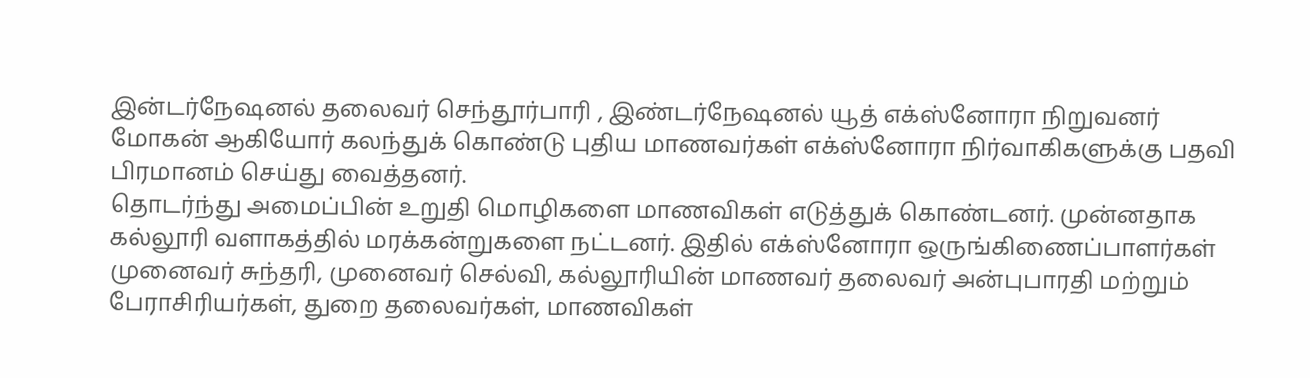இன்டர்நேஷனல் தலைவர் செந்தூர்பாரி , இண்டர்நேஷனல் யூத் எக்ஸ்னோரா நிறுவனர் மோகன் ஆகியோர் கலந்துக் கொண்டு புதிய மாணவர்கள் எக்ஸ்னோரா நிர்வாகிகளுக்கு பதவி பிரமானம் செய்து வைத்தனர்.
தொடர்ந்து அமைப்பின் உறுதி மொழிகளை மாணவிகள் எடுத்துக் கொண்டனர். முன்னதாக கல்லூரி வளாகத்தில் மரக்கன்றுகளை நட்டனர். இதில் எக்ஸ்னோரா ஒருங்கிணைப்பாளர்கள் முனைவர் சுந்தரி, முனைவர் செல்வி, கல்லூரியின் மாணவர் தலைவர் அன்புபாரதி மற்றும் பேராசிரியர்கள், துறை தலைவர்கள், மாணவிகள்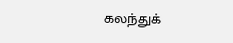கலந்துக்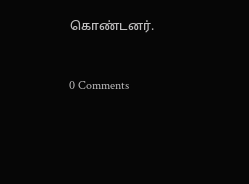கொண்டனர்.


0 Comments